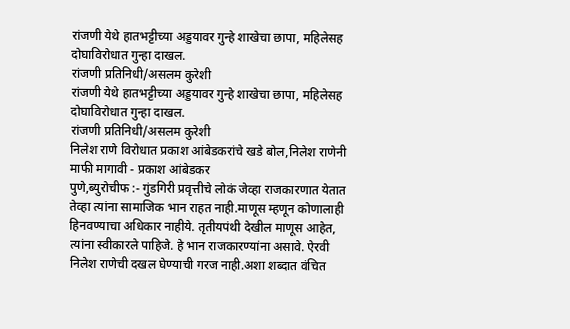रांजणी येथे हातभट्टीच्या अड्डयावर गुन्हे शाखेचा छापा, महिलेसह दोघाविरोधात गुन्हा दाखल.
रांजणी प्रतिनिधी/असलम कुरेशी
रांजणी येथे हातभट्टीच्या अड्डयावर गुन्हे शाखेचा छापा, महिलेसह दोघाविरोधात गुन्हा दाखल.
रांजणी प्रतिनिधी/असलम कुरेशी
निलेश राणे विरोधात प्रकाश आंबेडकरांचे खडे बोल,निलेश राणेनी माफी मागावी - प्रकाश आंबेडकर
पुणे,ब्युरोचीफ :- गुंडगिरी प्रवृत्तीचे लोकं जेव्हा राजकारणात येतात तेव्हा त्यांना सामाजिक भान राहत नाही.माणूस म्हणून कोणालाही हिनवण्याचा अधिकार नाहीये. तृतीयपंथी देखील माणूस आहेत, त्यांना स्वीकारले पाहिजे. हे भान राजकारण्यांना असावे. ऐरवी निलेश राणेची दखल घेण्याची गरज नाही.अशा शब्दात वंचित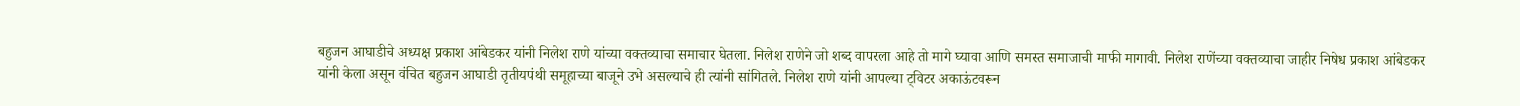बहुजन आघाडीचे अध्यक्ष प्रकाश आंबेडकर यांनी निलेश राणे यांच्या वक्तव्याचा समाचार घेतला. निलेश राणेने जो शब्द वापरला आहे तो मागे घ्यावा आणि समस्त समाजाची माफी मागावी. निलेश राणेंच्या वक्तव्याचा जाहीर निषेध प्रकाश आंबेडकर यांनी केला असून वंचित बहुजन आघाडी तृतीयपंथी समूहाच्या बाजूने उभे असल्याचे ही त्यांनी सांगितले. निलेश राणे यांनी आपल्या ट्विटर अकाऊंटवरून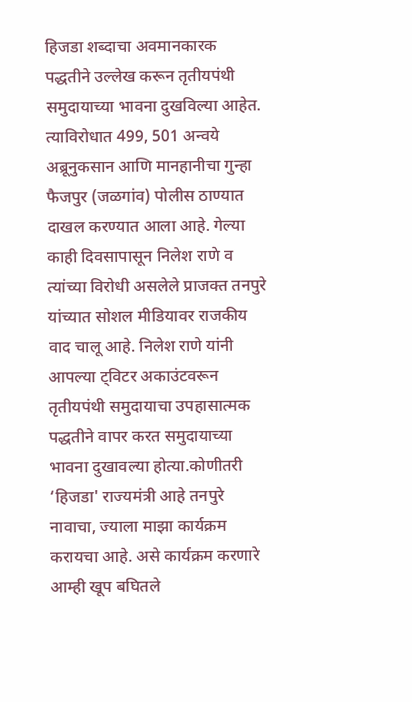हिजडा शब्दाचा अवमानकारक पद्धतीने उल्लेख करून तृतीयपंथी समुदायाच्या भावना दुखविल्या आहेत. त्याविरोधात 499, 501 अन्वये अब्रूनुकसान आणि मानहानीचा गुन्हा फैजपुर (जळगांव) पोलीस ठाण्यात दाखल करण्यात आला आहे. गेल्या काही दिवसापासून निलेश राणे व त्यांच्या विरोधी असलेले प्राजक्त तनपुरे यांच्यात सोशल मीडियावर राजकीय वाद चालू आहे. निलेश राणे यांनी आपल्या ट्विटर अकाउंटवरून तृतीयपंथी समुदायाचा उपहासात्मक पद्धतीने वापर करत समुदायाच्या भावना दुखावल्या होत्या.कोणीतरी ‘हिजडा' राज्यमंत्री आहे तनपुरे नावाचा, ज्याला माझा कार्यक्रम करायचा आहे. असे कार्यक्रम करणारे आम्ही खूप बघितले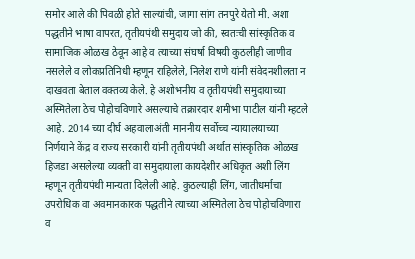समोर आले की पिवळी होते साल्यांची, जागा सांग तनपुरे येतो मी. अशा पद्धतीने भाषा वापरत, तृतीयपंथी समुदाय जो की, स्वतःची सांस्कृतिक व सामाजिक ओळख ठेवून आहे व त्याच्या संघर्षा विषयी कुठलीही जाणीव नसलेले व लोकप्रतिनिधी म्हणून राहिलेले, निलेश राणे यांनी संवेदनशीलता न दाखवता बेताल वक्तव्य केले. हे अशोभनीय व तृतीयपंथी समुदायाच्या अस्मितेला ठेच पोहोचविणारे असल्याचे तक्रारदार शमीभा पाटील यांनी म्हटले आहे. 2014 च्या दीर्घ अहवालाअंती माननीय सर्वोच्च न्यायालयाच्या निर्णयाने केंद्र व राज्य सरकारी यांनी तृतीयपंथी अर्थात सांस्कृतिक ओळख हिजडा असलेल्या व्यक्ती वा समुदायाला कायदेशीर अधिकृत अशी लिंग म्हणून तृतीयपंथी मान्यता दिलेली आहे. कुठल्याही लिंग, जातीधर्माचा उपरोधिक वा अवमानकारक पद्धतीने त्याच्या अस्मितेला ठेच पोहोचविणारा व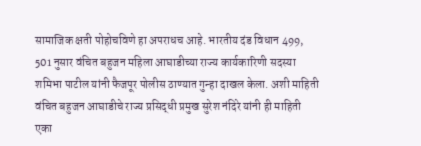सामाजिक क्षती पोहोचविणे हा अपराधच आहे. भारतीय दंड विधान 499, 501 नुसार वंचित बहुजन महिला आघाडीच्या राज्य कार्यकारिणी सदस्या शमिभा पाटील यांनी फैजपूर पोलीस ठाण्यात गुन्हा दाखल केला. अशी माहिती वंचित बहुजन आघाडीचे राज्य प्रसिद्धी प्रमुख सुरेश नंदिरे यांनी ही माहिती एका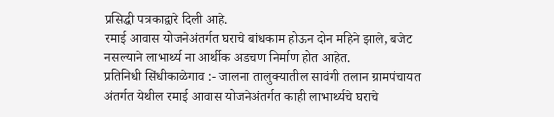प्रसिद्धी पत्रकाद्वारे दिली आहे.
रमाई आवास योजनेअंतर्गत घराचे बांधकाम होऊन दोन महिने झाले, बजेट नसल्याने लाभार्थ्य ना आर्थीक अडचण निर्माण होत आहेत.
प्रतिनिधी सिंधीकाळेगाव :- जालना तालुक्यातील सावंगी तलान ग्रामपंचायत अंतर्गत येथील रमाई आवास योजनेअंतर्गत काही लाभार्थ्यचे घराचे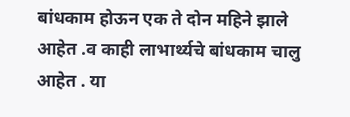बांधकाम होऊन एक ते दोन महिने झाले आहेत .व काही लाभार्थ्यचे बांधकाम चालु आहेत . या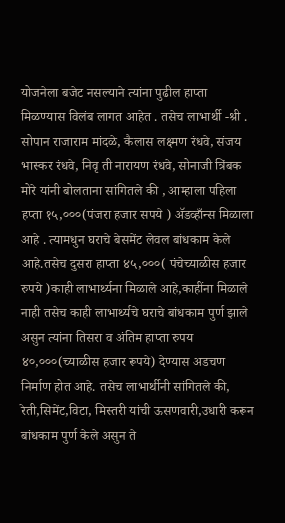योजनेला बजेट नसल्याने त्यांना पुढील हाप्ता मिळण्यास विलंब लागत आहेत . तसेच लाभार्थी -श्री . सोपान राजाराम मांदळे, कैलास लक्ष्मण रंधवे, संजय भास्कर रंधवे, निवृ ती नारायण रंधवे, सोनाजी त्रिंबक मोरे यांनी बोलताना सांगितले की , आम्हाला पहिला हप्ता १५,०००(पंजरा हजार सपये ) ॲडव्हाँन्स मिळाला आहे . त्यामधुन घराचे बेसमेंट लेवल बांधकाम केले आहे.तसेच दुसरा हाप्ता ४५,०००( पंचेच्याळीस हजार रुपये )काही लाभार्थ्यना मिळाले आहे,काहींना मिळाले नाही तसेच काही लाभार्थ्यचे घराचे बांधकाम पुर्ण झाले असुन त्यांना तिसरा व अंतिम हाप्ता रुपय ४०,०००(च्याळीस हजार रूपये) देण्यास अडचण निर्माण होत आहे. तसेच लाभार्थीनी सांगितले की, रेती,सिमेंट,विटा, मिस्तरी यांची ऊसणवारी,उधारी करून बांधकाम पुर्ण केले असुन ते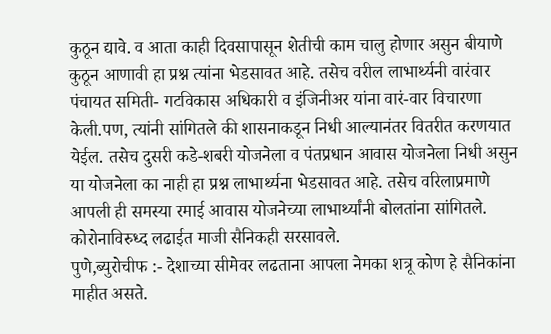कुठून द्यावे. व आता काही दिवसापासून शेतीची काम चालु होणार असुन बीयाणे कुठून आणावी हा प्रश्न त्यांना भेडसावत आहे. तसेच वरील लाभार्थ्यनी वारंवार पंचायत समिती- गटविकास अधिकारी व इंजिनीअर यांना वारं-वार विचारणा केली.पण, त्यांनी सांगितले की शासनाकडून निधी आल्यानंतर वितरीत करणयात येईल. तसेच दुसरी कडे-शबरी योजनेला व पंतप्रधान आवास योजनेला निधी असुन या योजनेला का नाही हा प्रश्न लाभार्थ्यना भेडसावत आहे. तसेच वरिलाप्रमाणे आपली ही समस्या रमाई आवास योजनेच्या लाभार्थ्यांनी बोलतांना सांगितले.
कोरोनाविरुध्द लढाईत माजी सैनिकही सरसावले.
पुणे,ब्युरोचीफ :- देशाच्या सीमेवर लढताना आपला नेमका शत्रू कोण हे सैनिकांना माहीत असते.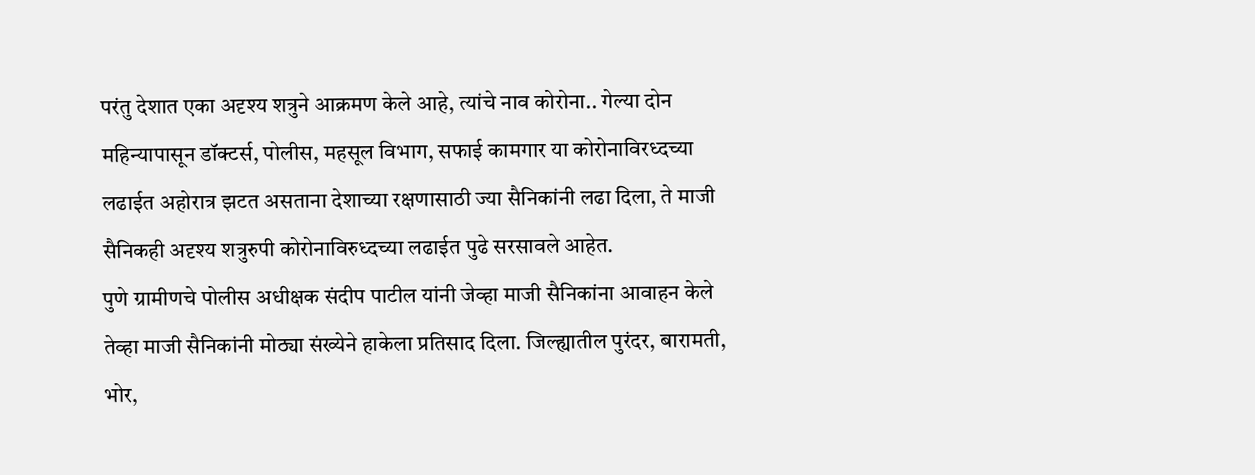परंतु देशात एका अदृश्य शत्रुने आक्रमण केले आहे, त्यांचे नाव कोरोना.. गेल्या दोन महिन्यापासून डॉक्टर्स, पोलीस, महसूल विभाग, सफाई कामगार या कोरोनाविरध्दच्या लढाईत अहोरात्र झटत असताना देशाच्या रक्षणासाठी ज्या सैनिकांनी लढा दिला, ते माजी सैनिकही अदृश्य शत्रुरुपी कोरोनाविरुध्दच्या लढाईत पुढे सरसावले आहेत.
पुणे ग्रामीणचे पोलीस अधीक्षक संदीप पाटील यांनी जेव्हा माजी सैनिकांना आवाहन केले तेव्हा माजी सैनिकांनी मोठ्या संख्येने हाकेला प्रतिसाद दिला. जिल्ह्यातील पुरंदर, बारामती, भोर,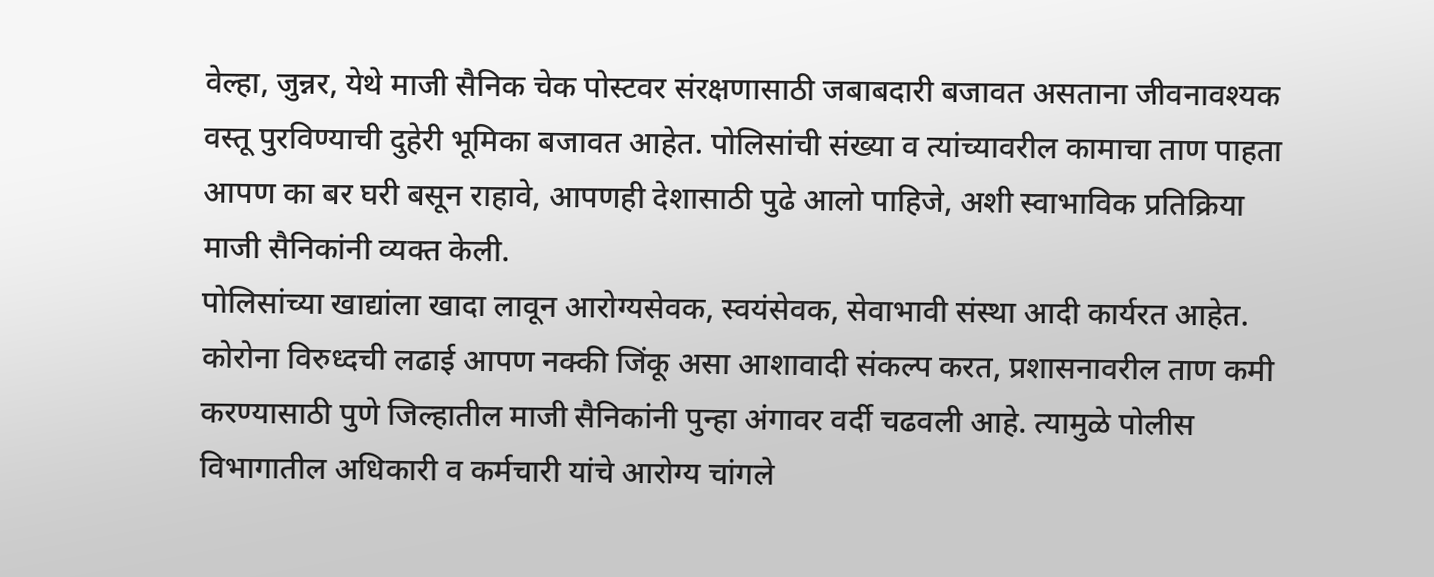वेल्हा, जुन्नर, येथे माजी सैनिक चेक पोस्टवर संरक्षणासाठी जबाबदारी बजावत असताना जीवनावश्यक वस्तू पुरविण्याची दुहेरी भूमिका बजावत आहेत. पोलिसांची संख्या व त्यांच्यावरील कामाचा ताण पाहता आपण का बर घरी बसून राहावे, आपणही देशासाठी पुढे आलो पाहिजे, अशी स्वाभाविक प्रतिक्रिया माजी सैनिकांनी व्यक्त केली.
पोलिसांच्या खाद्यांला खादा लावून आरोग्यसेवक, स्वयंसेवक, सेवाभावी संस्था आदी कार्यरत आहेत. कोरोना विरुध्दची लढाई आपण नक्की जिंकू असा आशावादी संकल्प करत, प्रशासनावरील ताण कमी करण्यासाठी पुणे जिल्हातील माजी सैनिकांनी पुन्हा अंगावर वर्दी चढवली आहे. त्यामुळे पोलीस विभागातील अधिकारी व कर्मचारी यांचे आरोग्य चांगले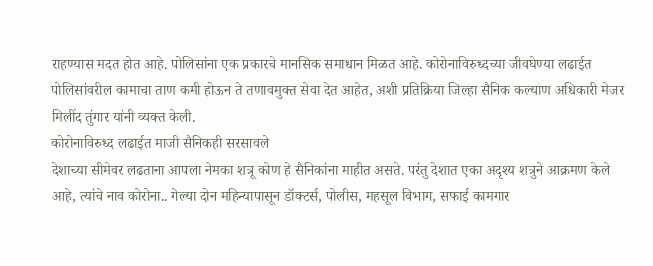राहण्यास मदत होत आहे. पोलिसांना एक प्रकारचे मानसिक समाधान मिळत आहे. कोरोनाविरुध्दच्या जीवघेण्या लढाईत पोलिसांवरील कामाचा ताण कमी होऊन ते तणावमुक्त सेवा देत आहेत, अशी प्रतिक्रिया जिल्हा सैनिक कल्याण अधिकारी मेजर मिलींद तुंगार यांनी व्यक्त केली.
कोरोनाविरुध्द लढाईत माजी सैनिकही सरसावले
देशाच्या सीमेवर लढताना आपला नेमका शत्रू कोण हे सैनिकांना माहीत असते. परंतु देशात एका अदृश्य शत्रुने आक्रमण केले आहे, त्यांचे नाव कोरोना.. गेल्या दोन महिन्यापासून डॉक्टर्स, पोलीस, महसूल विभाग, सफाई कामगार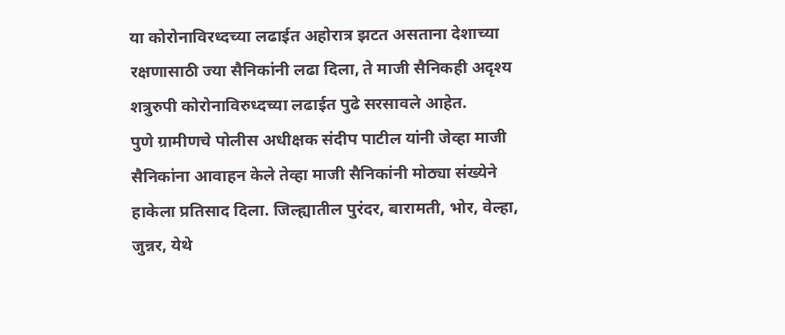या कोरोनाविरध्दच्या लढाईत अहोरात्र झटत असताना देशाच्या रक्षणासाठी ज्या सैनिकांनी लढा दिला, ते माजी सैनिकही अदृश्य शत्रुरुपी कोरोनाविरुध्दच्या लढाईत पुढे सरसावले आहेत.
पुणे ग्रामीणचे पोलीस अधीक्षक संदीप पाटील यांनी जेव्हा माजी सैनिकांना आवाहन केले तेव्हा माजी सैनिकांनी मोठ्या संख्येने हाकेला प्रतिसाद दिला. जिल्ह्यातील पुरंदर, बारामती, भोर, वेल्हा, जुन्नर, येथे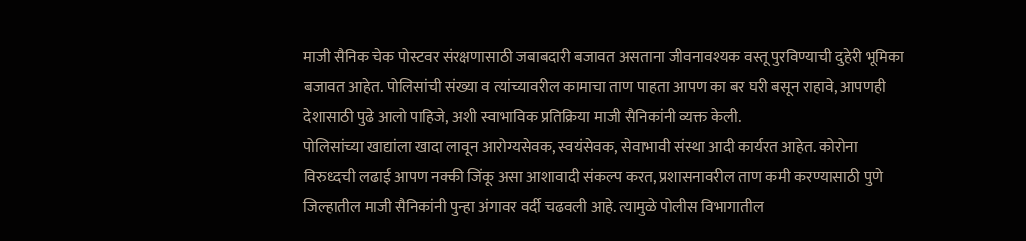माजी सैनिक चेक पोस्टवर संरक्षणासाठी जबाबदारी बजावत असताना जीवनावश्यक वस्तू पुरविण्याची दुहेरी भूमिका बजावत आहेत. पोलिसांची संख्या व त्यांच्यावरील कामाचा ताण पाहता आपण का बर घरी बसून राहावे, आपणही देशासाठी पुढे आलो पाहिजे, अशी स्वाभाविक प्रतिक्रिया माजी सैनिकांनी व्यक्त केली.
पोलिसांच्या खाद्यांला खादा लावून आरोग्यसेवक, स्वयंसेवक, सेवाभावी संस्था आदी कार्यरत आहेत. कोरोना विरुध्दची लढाई आपण नक्की जिंकू असा आशावादी संकल्प करत, प्रशासनावरील ताण कमी करण्यासाठी पुणे जिल्हातील माजी सैनिकांनी पुन्हा अंगावर वर्दी चढवली आहे. त्यामुळे पोलीस विभागातील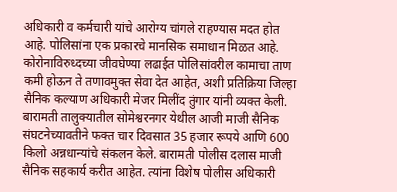अधिकारी व कर्मचारी यांचे आरोग्य चांगले राहण्यास मदत होत आहे. पोलिसांना एक प्रकारचे मानसिक समाधान मिळत आहे. कोरोनाविरुध्दच्या जीवघेण्या लढाईत पोलिसांवरील कामाचा ताण कमी होऊन ते तणावमुक्त सेवा देत आहेत, अशी प्रतिक्रिया जिल्हा सैनिक कल्याण अधिकारी मेजर मिलींद तुंगार यांनी व्यक्त केली.
बारामती तालुक्यातील सोमेश्वरनगर येथील आजी माजी सैनिक संघटनेच्यावतीने फक्त चार दिवसात 35 हजार रूपये आणि 600 किलो अन्नधान्यांचे संकलन केले. बारामती पोलीस दलास माजी सैनिक सहकार्य करीत आहेत. त्यांना विशेष पोलीस अधिकारी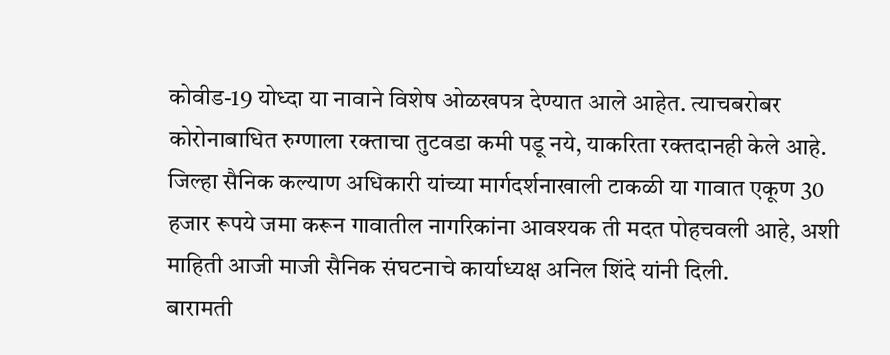कोवीड-19 योध्दा या नावाने विशेष ओळखपत्र देण्यात आले आहेत. त्याचबरोबर कोरोनाबाधित रुग्णाला रक्ताचा तुटवडा कमी पडू नये, याकरिता रक्तदानही केले आहे. जिल्हा सैनिक कल्याण अधिकारी यांच्या मार्गदर्शनाखाली टाकळी या गावात एकूण 30 हजार रूपये जमा करून गावातील नागरिकांना आवश्यक ती मदत पोहचवली आहे, अशी माहिती आजी माजी सैनिक संघटनाचे कार्याध्यक्ष अनिल शिंदे यांनी दिली.
बारामती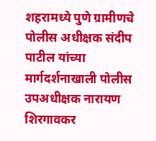शहरामध्ये पुणे ग्रामीणचे पोलीस अधीक्षक संदीप पाटील यांच्या मार्गदर्शनाखाली पोलीस उपअधीक्षक नारायण शिरगावकर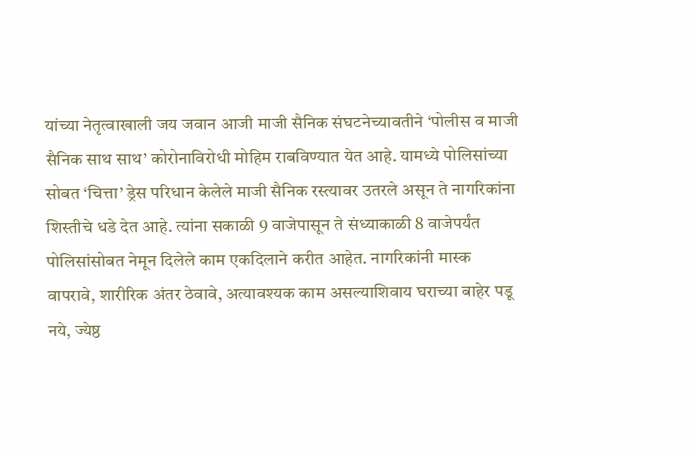यांच्या नेतृत्वाखाली जय जवान आजी माजी सैनिक संघटनेच्यावतीने ‘पोलीस व माजी सैनिक साथ साथ’ कोरोनाविरोधी मोहिम राबविण्यात येत आहे. यामध्ये पोलिसांच्या सोबत ‘चित्ता’ ड्रेस परिधान केलेले माजी सैनिक रस्त्यावर उतरले असून ते नागरिकांना शिस्तीचे धडे देत आहे. त्यांना सकाळी 9 वाजेपासून ते संध्याकाळी 8 वाजेपर्यंत पोलिसांसोबत नेमून दिलेले काम एकदिलाने करीत आहेत. नागरिकांनी मास्क वापरावे, शारीरिक अंतर ठेवावे, अत्यावश्यक काम असल्याशिवाय घराच्या बाहेर पडू नये, ज्येष्ठ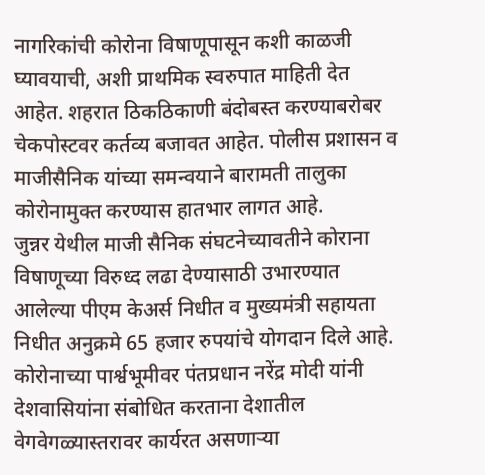नागरिकांची कोरोना विषाणूपासून कशी काळजी घ्यावयाची, अशी प्राथमिक स्वरुपात माहिती देत आहेत. शहरात ठिकठिकाणी बंदोबस्त करण्याबरोबर चेकपोस्टवर कर्तव्य बजावत आहेत. पोलीस प्रशासन व माजीसैनिक यांच्या समन्वयाने बारामती तालुका कोरोनामुक्त करण्यास हातभार लागत आहे.
जुन्नर येथील माजी सैनिक संघटनेच्यावतीने कोराना विषाणूच्या विरुध्द लढा देण्यासाठी उभारण्यात आलेल्या पीएम केअर्स निधीत व मुख्यमंत्री सहायता निधीत अनुक्रमे 65 हजार रुपयांचे योगदान दिले आहे.
कोरोनाच्या पार्श्वभूमीवर पंतप्रधान नरेंद्र मोदी यांनी देशवासियांना संबोधित करताना देशातील वेगवेगळ्यास्तरावर कार्यरत असणाऱ्या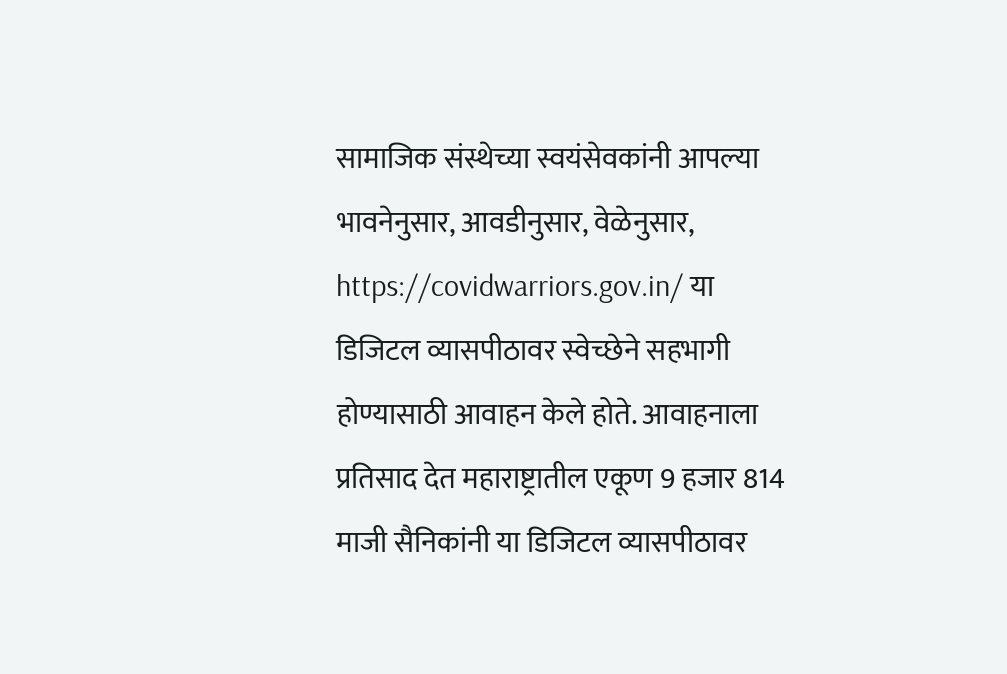सामाजिक संस्थेच्या स्वयंसेवकांनी आपल्या भावनेनुसार, आवडीनुसार, वेळेनुसार, https://covidwarriors.gov.in/ या डिजिटल व्यासपीठावर स्वेच्छेने सहभागी होण्यासाठी आवाहन केले होते. आवाहनाला प्रतिसाद देत महाराष्ट्रातील एकूण 9 हजार 814 माजी सैनिकांनी या डिजिटल व्यासपीठावर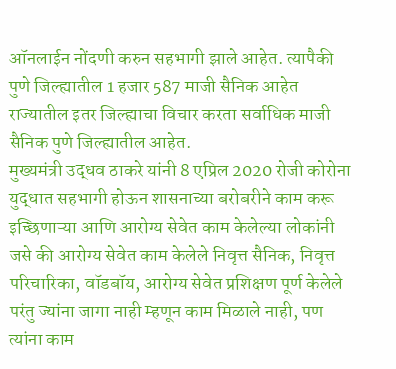ऑनलाईन नोंदणी करुन सहभागी झाले आहेत. त्यापैकी पुणे जिल्ह्यातील 1 हजार 587 माजी सैनिक आहेत राज्यातील इतर जिल्ह्याचा विचार करता सर्वाधिक माजी सैनिक पुणे जिल्ह्यातील आहेत.
मुख्यमंत्री उद्धव ठाकरे यांनी 8 एप्रिल 2020 रोजी कोरोना युद्धात सहभागी होऊन शासनाच्या बरोबरीने काम करू इच्छिणाऱ्या आणि आरोग्य सेवेत काम केलेल्या लोकांनी जसे की आरोग्य सेवेत काम केलेले निवृत्त सैनिक, निवृत्त परिचारिका, वॉडबॉय, आरोग्य सेवेत प्रशिक्षण पूर्ण केलेले परंतु ज्यांना जागा नाही म्हणून काम मिळाले नाही, पण त्यांना काम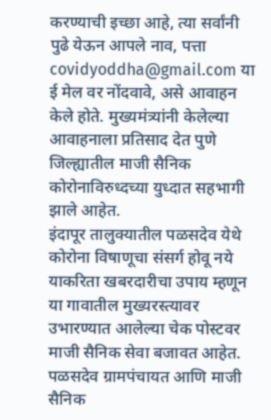करण्याची इच्छा आहे, त्या सर्वांनी पुढे येऊन आपले नाव, पत्ता covidyoddha@gmail.com या ई मेल वर नोंदवावे, असे आवाहन केले होते. मुख्यमंत्र्यांनी केलेल्या आवाहनाला प्रतिसाद देत पुणे जिल्ह्यातील माजी सैनिक कोरोनाविरुध्दच्या युध्दात सहभागी झाले आहेत.
इंदापूर तालुक्यातील पळसदेव येथे कोरोना विषाणूचा संसर्ग होवू नये याकरिता खबरदारीचा उपाय म्हणून या गावातील मुख्यरस्त्यावर उभारण्यात आलेल्या चेक पोस्टवर माजी सैनिक सेवा बजावत आहेत. पळसदेव ग्रामपंचायत आणि माजी सैनिक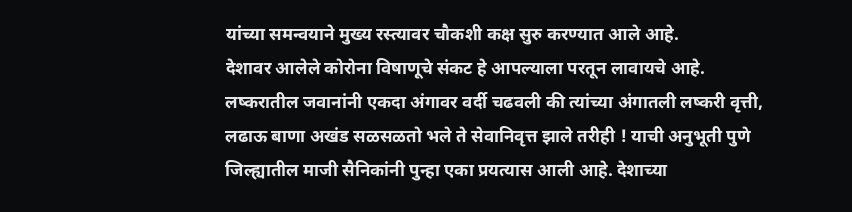यांच्या समन्वयाने मुख्य रस्त्यावर चौकशी कक्ष सुरु करण्यात आले आहे.
देशावर आलेले कोरोना विषाणूचे संकट हे आपल्याला परतून लावायचे आहे. लष्करातील जवानांनी एकदा अंगावर वर्दी चढवली की त्यांच्या अंगातली लष्करी वृत्ती, लढाऊ बाणा अखंड सळसळतो भले ते सेवानिवृत्त झाले तरीही ! याची अनुभूती पुणे जिल्ह्यातील माजी सैनिकांनी पुन्हा एका प्रयत्यास आली आहे. देशाच्या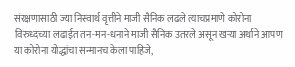संरक्षणासाठी ज्या निस्वार्थ वृत्तीने माजी सैनिक लढले त्याचप्रमाणे कोरोना विरुध्दच्या लढाईत तन-मन-धनाने माजी सैनिक उतरले असून खऱ्या अर्थाने आपण या कोरोना योद्धांचा सन्मानच केला पाहिजे,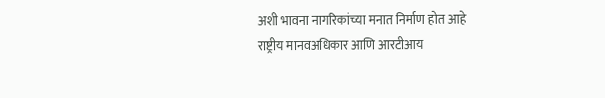अशी भावना नागरिकांच्या मनात निर्माण होत आहे
राष्ट्रीय मानवअधिकार आणि आरटीआय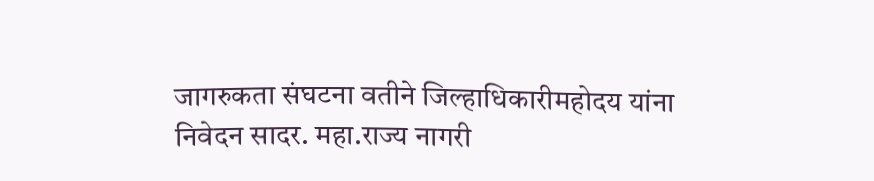जागरुकता संघटना वतीने जिल्हाधिकारीमहोदय यांना निवेदन सादर. महा.राज्य नागरी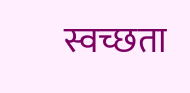स्वच्छता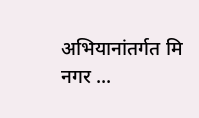अभियानांतर्गत मि नगर ...